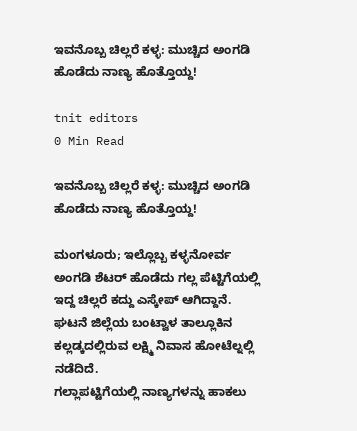ಇವನೊಬ್ಬ ಚಿಲ್ಲರೆ ಕಳ್ಳ: ಮುಚ್ಚಿದ ಅಂಗಡಿ ಹೊಡೆದು ನಾಣ್ಯ ಹೊತ್ತೊಯ್ದ!

tnit editors
0 Min Read

ಇವನೊಬ್ಬ ಚಿಲ್ಲರೆ ಕಳ್ಳ: ಮುಚ್ಚಿದ ಅಂಗಡಿ ಹೊಡೆದು ನಾಣ್ಯ ಹೊತ್ತೊಯ್ದ!

ಮಂಗಳೂರು; ಇಲ್ಲೊಬ್ಬ ಕಳ್ಳನೋರ್ವ ಅಂಗಡಿ ಶೆಟರ್ ಹೊಡೆದು ಗಲ್ಲ ಪೆಟ್ಟಿಗೆಯಲ್ಲಿ ಇದ್ದ ಚಿಲ್ಲರೆ ಕದ್ದು ಎಸ್ಕೇಪ್ ಆಗಿದ್ದಾನೆ. ಘಟನೆ ಜಿಲ್ಲೆಯ ಬಂಟ್ವಾಳ ತಾಲ್ಲೂಕಿನ ಕಲ್ಲಡ್ಕದಲ್ಲಿರುವ ಲಕ್ಷ್ಮಿ ನಿವಾಸ ಹೋಟೆಲ್ನಲ್ಲಿ ನಡೆದಿದೆ.
ಗಲ್ಲಾಪಟ್ಟಿಗೆಯಲ್ಲಿ ನಾಣ್ಯಗಳನ್ನು ಹಾಕಲು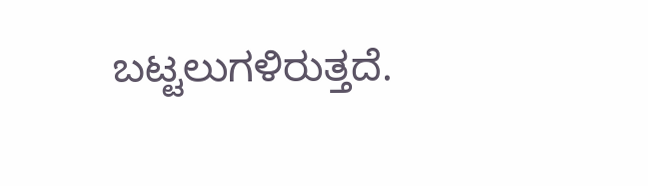ಬಟ್ಟಲುಗಳಿರುತ್ತದೆ.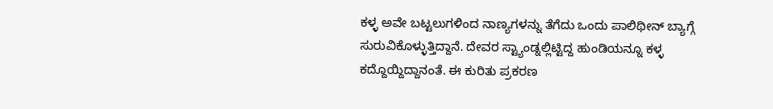ಕಳ್ಳ ಅವೇ ಬಟ್ಟಲುಗಳಿಂದ ನಾಣ್ಯಗಳನ್ನು ತೆಗೆದು ಒಂದು ಪಾಲಿಥೀನ್ ಬ್ಯಾಗ್ಗೆ ಸುರುವಿಕೊಳ್ಳುತ್ತಿದ್ದಾನೆ. ದೇವರ ಸ್ಟ್ಯಾಂಡ್ನಲ್ಲಿಟ್ಟಿದ್ದ ಹುಂಡಿಯನ್ನೂ ಕಳ್ಳ ಕದ್ದೊಯ್ದಿದ್ದಾನಂತೆ. ಈ ಕುರಿತು ಪ್ರಕರಣ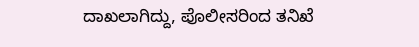ದಾಖಲಾಗಿದ್ದು, ಪೊಲೀಸರಿಂದ ತನಿಖೆ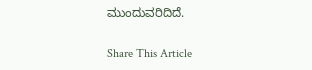ಮುಂದುವರಿದಿದೆ.

Share This Article